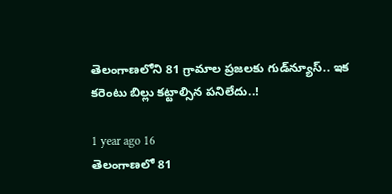తెలంగాణలోని 81 గ్రామాల ప్రజలకు గుడ్‌న్యూస్.. ఇక కరెంటు బిల్లు కట్టాల్సిన పనిలేదు..!

1 year ago 16
తెలంగాణలో 81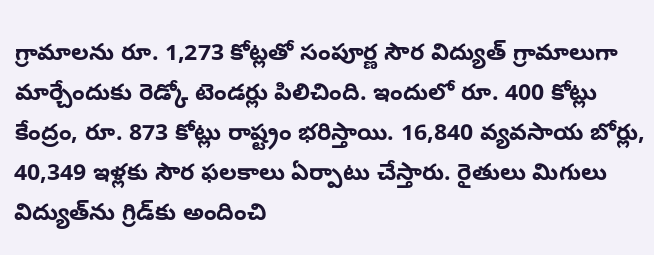గ్రామాలను రూ. 1,273 కోట్లతో సంపూర్ణ సౌర విద్యుత్ గ్రామాలుగా మార్చేందుకు రెడ్కో టెండర్లు పిలిచింది. ఇందులో రూ. 400 కోట్లు కేంద్రం, రూ. 873 కోట్లు రాష్ట్రం భరిస్తాయి. 16,840 వ్యవసాయ బోర్లు, 40,349 ఇళ్లకు సౌర ఫలకాలు ఏర్పాటు చేస్తారు. రైతులు మిగులు విద్యుత్‌ను గ్రిడ్‌కు అందించి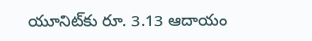యూనిట్‌కు రూ. 3.13 ఆదాయం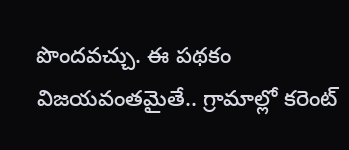పొందవచ్చు. ఈ పథకం విజయవంతమైతే.. గ్రామాల్లో కరెంట్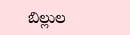బిల్లుల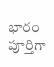భారం పూర్తిగా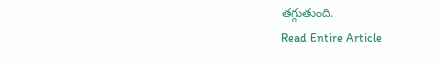తగ్గుతుంది.
Read Entire Article